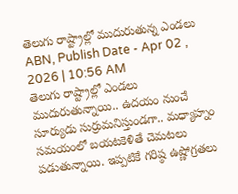తెలుగు రాష్ట్రాల్లో ముదురుతున్న ఎండలు
ABN, Publish Date - Apr 02 , 2026 | 10:56 AM
తెలుగు రాష్ట్రాల్లో ఎండలు ముదురుతున్నాయి.. ఉదయం నుంచే సూర్యుడు సుర్రుమనిస్తుండగా.. మధ్యాహ్నం సమయంలో బయటకెళితే చెమటలు పడుతున్నాయి. ఇప్పటికే గరిష్ఠ ఉష్ణోగ్రతలు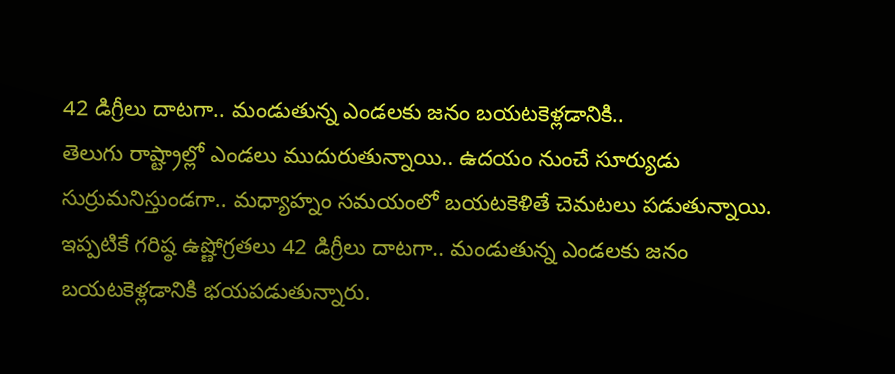42 డిగ్రీలు దాటగా.. మండుతున్న ఎండలకు జనం బయటకెళ్లడానికి..
తెలుగు రాష్ట్రాల్లో ఎండలు ముదురుతున్నాయి.. ఉదయం నుంచే సూర్యుడు సుర్రుమనిస్తుండగా.. మధ్యాహ్నం సమయంలో బయటకెళితే చెమటలు పడుతున్నాయి. ఇప్పటికే గరిష్ఠ ఉష్ణోగ్రతలు 42 డిగ్రీలు దాటగా.. మండుతున్న ఎండలకు జనం బయటకెళ్లడానికి భయపడుతున్నారు.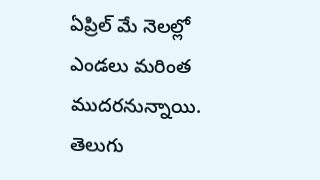ఏప్రిల్ మే నెలల్లో ఎండలు మరింత ముదరనున్నాయి. తెలుగు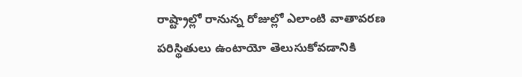రాష్ట్రాల్లో రానున్న రోజుల్లో ఎలాంటి వాతావరణ పరిస్థితులు ఉంటాయో తెలుసుకోవడానికి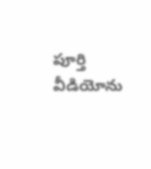పూర్తి వీడియోను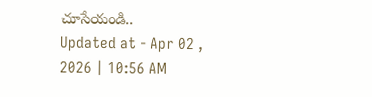చూసేయండి..
Updated at - Apr 02 , 2026 | 10:56 AM